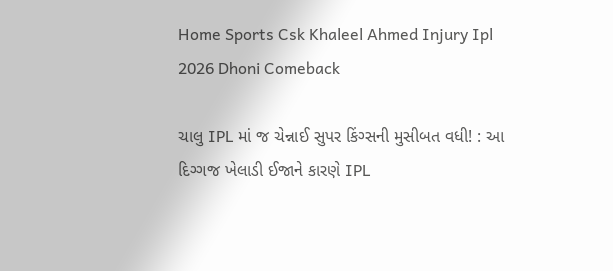Home Sports Csk Khaleel Ahmed Injury Ipl 2026 Dhoni Comeback

ચાલુ IPL માં જ ચેન્નાઈ સુપર કિંગ્સની મુસીબત વધી! : આ દિગ્ગજ ખેલાડી ઈજાને કારણે IPL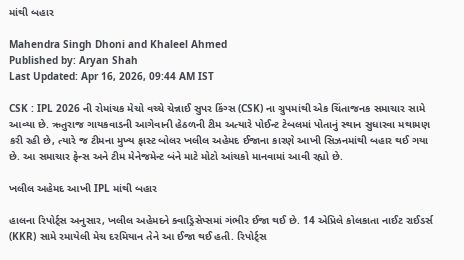માંથી બહાર

Mahendra Singh Dhoni and Khaleel Ahmed
Published by: Aryan Shah
Last Updated: Apr 16, 2026, 09:44 AM IST

CSK : IPL 2026 ની રોમાંચક મેચો વચ્ચે ચેન્નાઈ સુપર કિંગ્સ (CSK) ના ગ્રુપમાંથી એક ચિંતાજનક સમાચાર સામે આવ્યા છે. ઋતુરાજ ગાયકવાડની આગેવાની હેઠળની ટીમ અત્યારે પોઈન્ટ ટેબલમાં પોતાનું સ્થાન સુધારવા મથામણ કરી રહી છે, ત્યારે જ ટીમના મુખ્ય ફાસ્ટ બોલર ખલીલ અહેમદ ઈજાના કારણે આખી સિઝનમાંથી બહાર થઈ ગયા છે. આ સમાચાર ફેન્સ અને ટીમ મેનેજમેન્ટ બંને માટે મોટો આંચકો માનવામાં આવી રહ્યો છે.

ખલીલ અહેમદ આખી IPL માંથી બહાર

હાલના રિપોર્ટ્સ અનુસાર, ખલીલ અહેમદને ક્વાડ્રિસેપ્સમાં ગંભીર ઈજા થઈ છે. 14 એપ્રિલે કોલકાતા નાઈટ રાઈડર્સ (KKR) સામે રમાયેલી મેચ દરમિયાન તેને આ ઈજા થઈ હતી. રિપોર્ટ્સ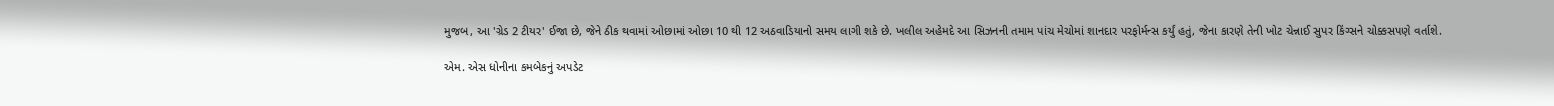મુજબ, આ 'ગ્રેડ 2 ટીયર' ઈજા છે, જેને ઠીક થવામાં ઓછામાં ઓછા 10 થી 12 અઠવાડિયાનો સમય લાગી શકે છે. ખલીલ અહેમદે આ સિઝનની તમામ પાંચ મેચોમાં શાનદાર પરફોર્મન્સ કર્યું હતું, જેના કારણે તેની ખોટ ચેન્નાઈ સુપર કિંગ્સને ચોક્કસપણે વર્તાશે.

એમ. એસ ધોનીના કમબેકનું અપડેટ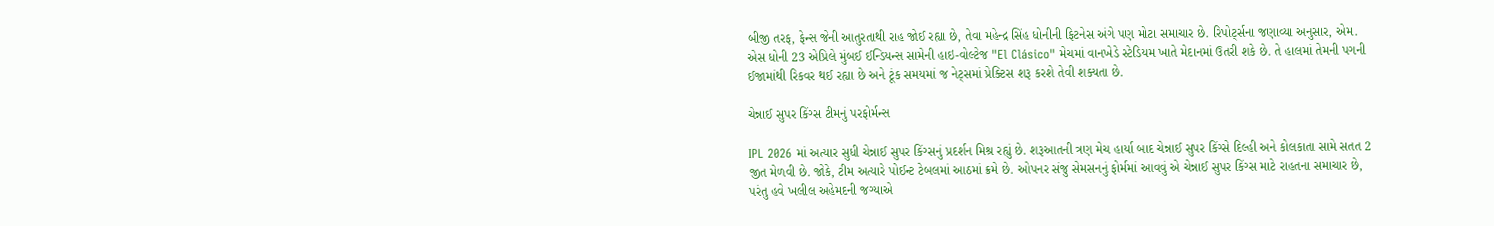બીજી તરફ, ફેન્સ જેની આતુરતાથી રાહ જોઈ રહ્યા છે, તેવા મહેન્દ્ર સિંહ ધોનીની ફિટનેસ અંગે પણ મોટા સમાચાર છે. રિપોર્ટ્સના જણાવ્યા અનુસાર, એમ. એસ ધોની 23 એપ્રિલે મુંબઈ ઈન્ડિયન્સ સામેની હાઇ-વોલ્ટેજ "El Clásico" મેચમાં વાનખેડે સ્ટેડિયમ ખાતે મેદાનમાં ઉતરી શકે છે. તે હાલમાં તેમની પગની ઈજામાંથી રિકવર થઈ રહ્યા છે અને ટૂંક સમયમાં જ નેટ્સમાં પ્રેક્ટિસ શરૂ કરશે તેવી શક્યતા છે.

ચેન્નાઈ સુપર કિંગ્સ ટીમનું પરફોર્મન્સ

IPL 2026 માં અત્યાર સુધી ચેન્નાઈ સુપર કિંગ્સનું પ્રદર્શન મિશ્ર રહ્યું છે. શરૂઆતની ત્રણ મેચ હાર્યા બાદ ચેન્નાઈ સુપર કિંગ્સે દિલ્હી અને કોલકાતા સામે સતત 2 જીત મેળવી છે. જોકે, ટીમ અત્યારે પોઈન્ટ ટેબલમાં આઠમાં ક્રમે છે. ઓપનર સંજુ સેમસનનું ફોર્મમાં આવવું એ ચેન્નાઈ સુપર કિંગ્સ માટે રાહતના સમાચાર છે, પરંતુ હવે ખલીલ અહેમદની જગ્યાએ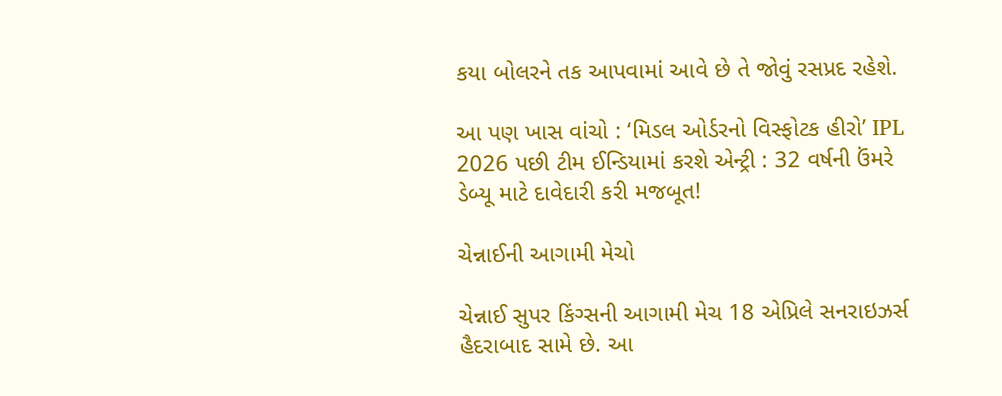કયા બોલરને તક આપવામાં આવે છે તે જોવું રસપ્રદ રહેશે.

આ પણ ખાસ વાંચો : ‘મિડલ ઓર્ડરનો વિસ્ફોટક હીરો’ IPL 2026 પછી ટીમ ઈન્ડિયામાં કરશે એન્ટ્રી : 32 વર્ષની ઉંમરે ડેબ્યૂ માટે દાવેદારી કરી મજબૂત!

ચેન્નાઈની આગામી મેચો

ચેન્નાઈ સુપર કિંગ્સની આગામી મેચ 18 એપ્રિલે સનરાઇઝર્સ હૈદરાબાદ સામે છે. આ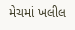મેચમાં ખલીલ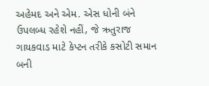અહેમદ અને એમ. એસ ધોની બંને ઉપલબ્ધ રહેશે નહીં, જે ઋતુરાજ ગાયકવાડ માટે કેપ્ટન તરીકે કસોટી સમાન બની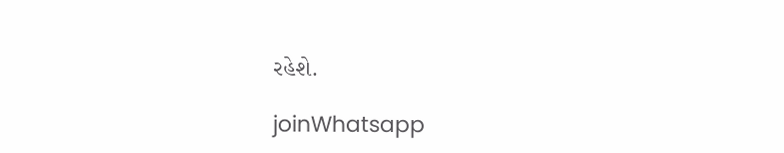રહેશે.

joinWhatsapp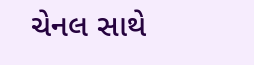ચેનલ સાથે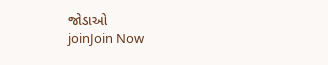જોડાઓ
joinJoin Now